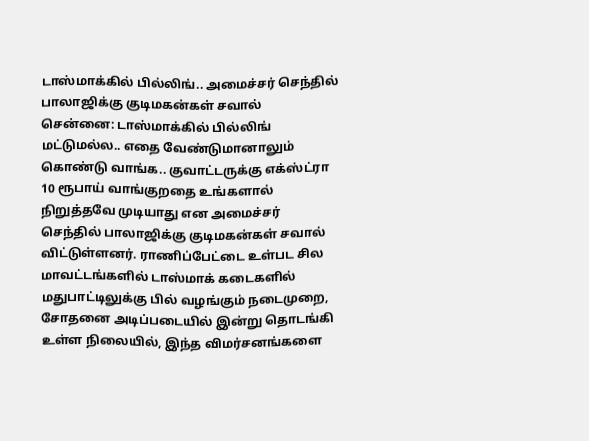டாஸ்மாக்கில் பில்லிங்.. அமைச்சர் செந்தில் பாலாஜிக்கு குடிமகன்கள் சவால்
சென்னை: டாஸ்மாக்கில் பில்லிங் மட்டுமல்ல.. எதை வேண்டுமானாலும் கொண்டு வாங்க.. குவாட்டருக்கு எக்ஸ்ட்ரா 10 ரூபாய் வாங்குறதை உங்களால் நிறுத்தவே முடியாது என அமைச்சர் செந்தில் பாலாஜிக்கு குடிமகன்கள் சவால் விட்டுள்ளனர். ராணிப்பேட்டை உள்பட சில மாவட்டங்களில் டாஸ்மாக் கடைகளில் மதுபாட்டிலுக்கு பில் வழங்கும் நடைமுறை, சோதனை அடிப்படையில் இன்று தொடங்கி உள்ள நிலையில், இந்த விமர்சனங்களை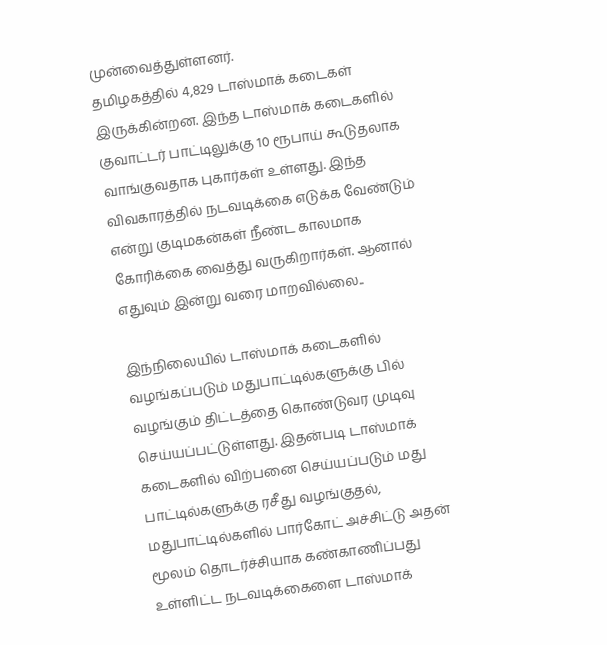முன்வைத்துள்ளனர்.
தமிழகத்தில் 4,829 டாஸ்மாக் கடைகள் இருக்கின்றன. இந்த டாஸ்மாக் கடைகளில் குவாட்டர் பாட்டிலுக்கு 10 ரூபாய் கூடுதலாக வாங்குவதாக புகார்கள் உள்ளது. இந்த விவகாரத்தில் நடவடிக்கை எடுக்க வேண்டும் என்று குடிமகன்கள் நீண்ட காலமாக கோரிக்கை வைத்து வருகிறார்கள். ஆனால் எதுவும் இன்று வரை மாறவில்லை..

இந்நிலையில் டாஸ்மாக் கடைகளில் வழங்கப்படும் மதுபாட்டில்களுக்கு பில் வழங்கும் திட்டத்தை கொண்டுவர முடிவு செய்யப்பட்டுள்ளது. இதன்படி டாஸ்மாக் கடைகளில் விற்பனை செய்யப்படும் மது பாட்டில்களுக்கு ரசீது வழங்குதல், மதுபாட்டில்களில் பார்கோட் அச்சிட்டு அதன் மூலம் தொடர்ச்சியாக கண்காணிப்பது உள்ளிட்ட நடவடிக்கைளை டாஸ்மாக்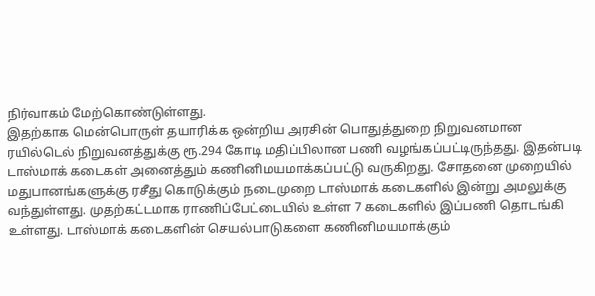நிர்வாகம் மேற்கொண்டுள்ளது.
இதற்காக மென்பொருள் தயாரிக்க ஒன்றிய அரசின் பொதுத்துறை நிறுவனமான ரயில்டெல் நிறுவனத்துக்கு ரூ.294 கோடி மதிப்பிலான பணி வழங்கப்பட்டிருந்தது. இதன்படி டாஸ்மாக் கடைகள் அனைத்தும் கணினிமயமாக்கப்பட்டு வருகிறது. சோதனை முறையில் மதுபானங்களுக்கு ரசீது கொடுக்கும் நடைமுறை டாஸ்மாக் கடைகளில் இன்று அமலுக்கு வந்துள்ளது. முதற்கட்டமாக ராணிப்பேட்டையில் உள்ள 7 கடைகளில் இப்பணி தொடங்கி உள்ளது. டாஸ்மாக் கடைகளின் செயல்பாடுகளை கணினிமயமாக்கும்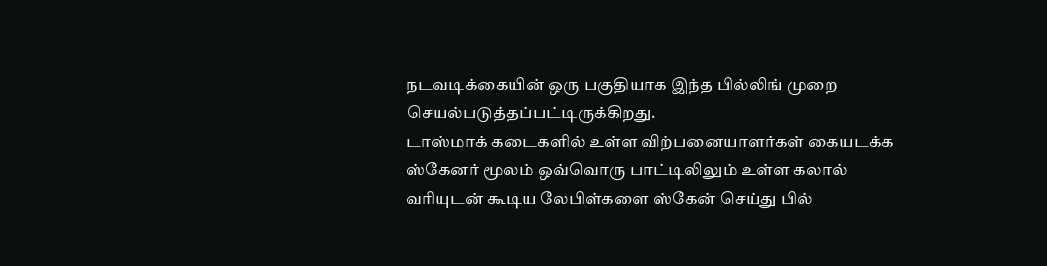நடவடிக்கையின் ஒரு பகுதியாக இந்த பில்லிங் முறை செயல்படுத்தப்பட்டிருக்கிறது.
டாஸ்மாக் கடைகளில் உள்ள விற்பனையாளர்கள் கையடக்க ஸ்கேனர் மூலம் ஒவ்வொரு பாட்டிலிலும் உள்ள கலால் வரியுடன் கூடிய லேபிள்களை ஸ்கேன் செய்து பில்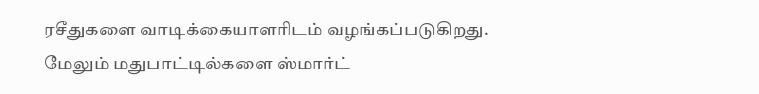ரசீதுகளை வாடிக்கையாளரிடம் வழங்கப்படுகிறது. மேலும் மதுபாட்டில்களை ஸ்மார்ட்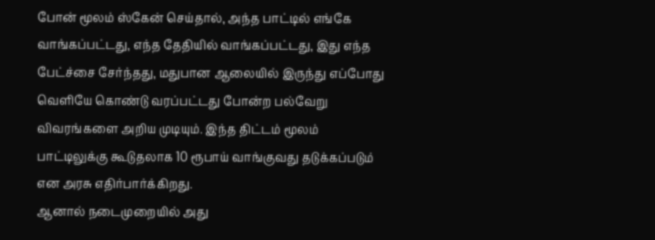போன் மூலம் ஸ்கேன் செய்தால், அந்த பாட்டில் எங்கே வாங்கப்பட்டது, எந்த தேதியில் வாங்கப்பட்டது, இது எந்த பேட்ச்சை சேர்ந்தது, மதுபான ஆலையில் இருந்து எப்போது வெளியே கொண்டு வரப்பட்டது போன்ற பல்வேறு விவரங்களை அறிய முடியும். இந்த திட்டம் மூலம் பாட்டிலுக்கு கூடுதலாக 10 ரூபாய் வாங்குவது தடுக்கப்படும் என அரசு எதிர்பார்க்கிறது.
ஆனால் நடைமுறையில் அது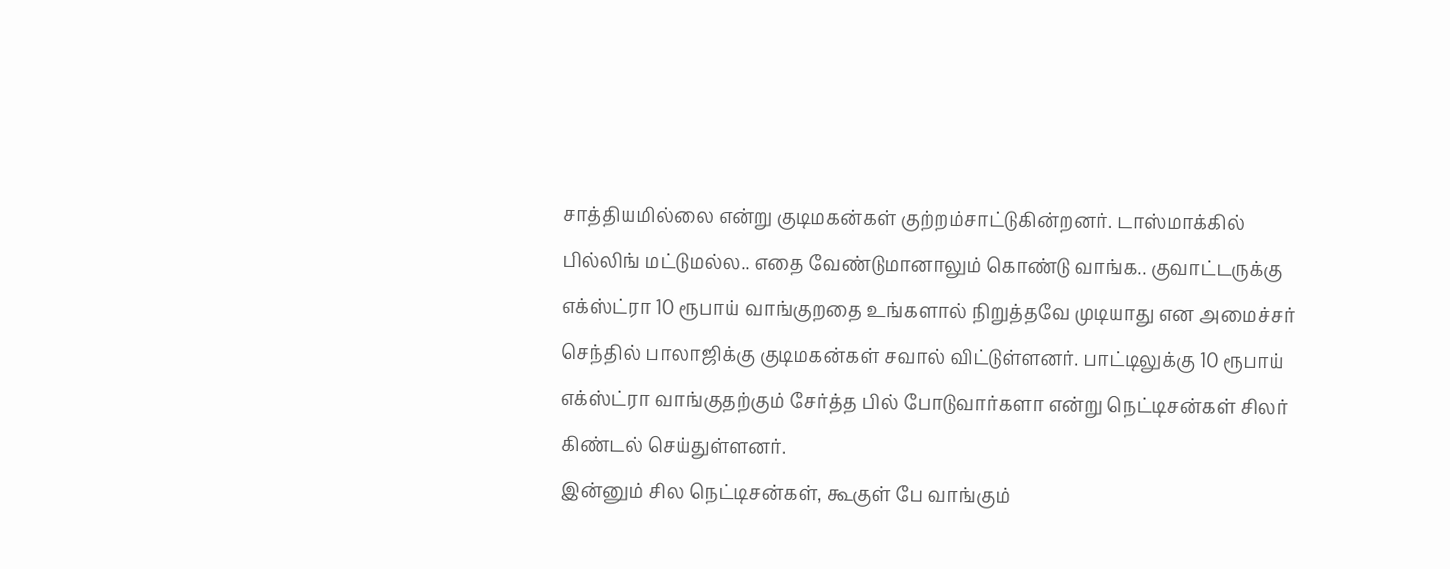சாத்தியமில்லை என்று குடிமகன்கள் குற்றம்சாட்டுகின்றனர். டாஸ்மாக்கில் பில்லிங் மட்டுமல்ல.. எதை வேண்டுமானாலும் கொண்டு வாங்க.. குவாட்டருக்கு எக்ஸ்ட்ரா 10 ரூபாய் வாங்குறதை உங்களால் நிறுத்தவே முடியாது என அமைச்சர் செந்தில் பாலாஜிக்கு குடிமகன்கள் சவால் விட்டுள்ளனர். பாட்டிலுக்கு 10 ரூபாய் எக்ஸ்ட்ரா வாங்குதற்கும் சேர்த்த பில் போடுவார்களா என்று நெட்டிசன்கள் சிலர் கிண்டல் செய்துள்ளனர்.
இன்னும் சில நெட்டிசன்கள், கூகுள் பே வாங்கும்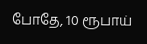போதே, 10 ரூபாய்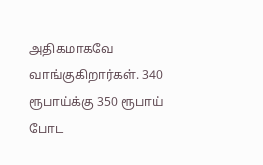அதிகமாகவே வாங்குகிறார்கள். 340 ரூபாய்க்கு 350 ரூபாய் போட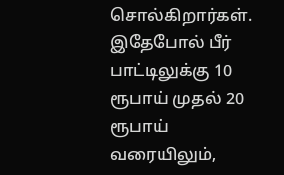சொல்கிறார்கள். இதேபோல் பீர் பாட்டிலுக்கு 10 ரூபாய் முதல் 20 ரூபாய் வரையிலும்,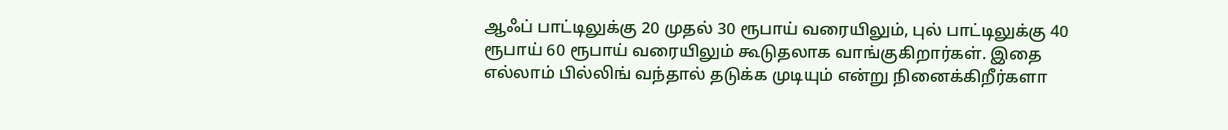ஆஃப் பாட்டிலுக்கு 20 முதல் 30 ரூபாய் வரையிலும், புல் பாட்டிலுக்கு 40 ரூபாய் 60 ரூபாய் வரையிலும் கூடுதலாக வாங்குகிறார்கள். இதை எல்லாம் பில்லிங் வந்தால் தடுக்க முடியும் என்று நினைக்கிறீர்களா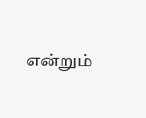என்றும்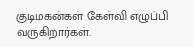குடிமகன்கள் கேள்வி எழுப்பி வருகிறார்கள்.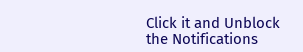Click it and Unblock the Notifications